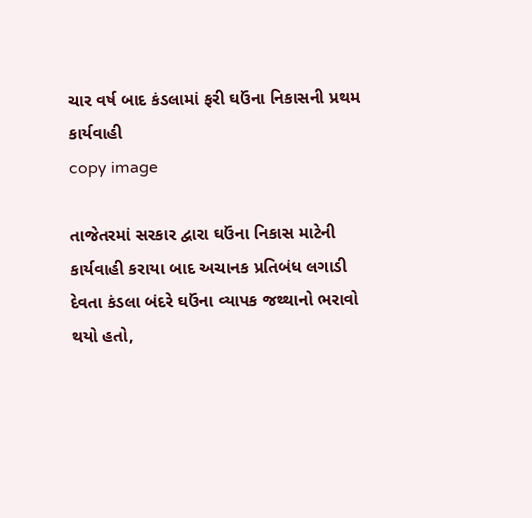ચાર વર્ષ બાદ કંડલામાં ફરી ઘઉંના નિકાસની પ્રથમ કાર્યવાહી
copy image

તાજેતરમાં સરકાર દ્વારા ઘઉંના નિકાસ માટેની કાર્યવાહી કરાયા બાદ અચાનક પ્રતિબંધ લગાડી દેવતા કંડલા બંદરે ઘઉંના વ્યાપક જથ્થાનો ભરાવો થયો હતો,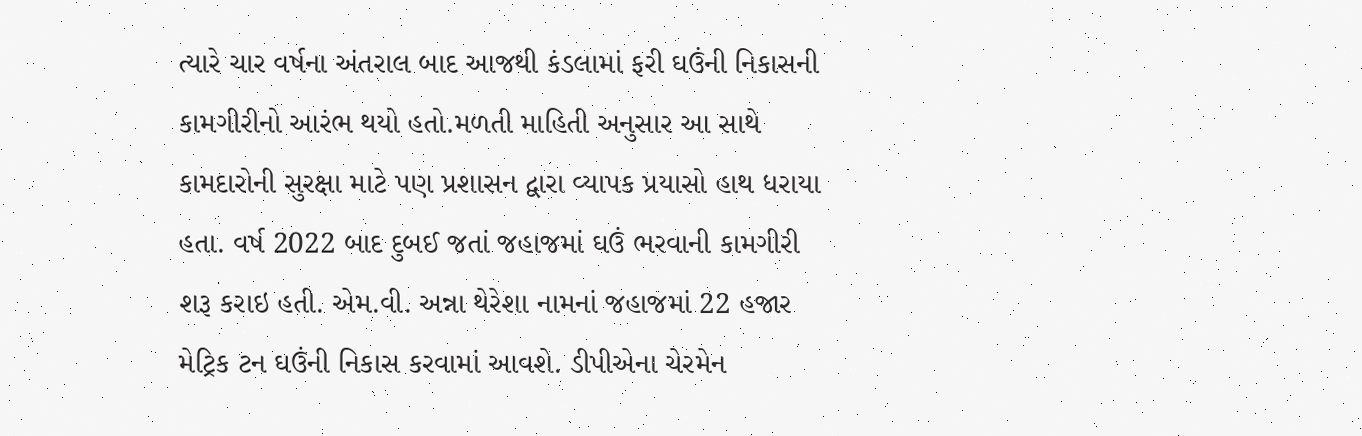ત્યારે ચાર વર્ષના અંતરાલ બાદ આજથી કંડલામાં ફરી ઘઉંની નિકાસની કામગીરીનો આરંભ થયો હતો.મળતી માહિતી અનુસાર આ સાથે કામદારોની સુરક્ષા માટે પણ પ્રશાસન દ્વારા વ્યાપક પ્રયાસો હાથ ધરાયા હતા. વર્ષ 2022 બાદ દુબઈ જતાં જહાજમાં ઘઉં ભરવાની કામગીરી શરૂ કરાઇ હતી. એમ.વી. અન્ના થેરેશા નામનાં જહાજમાં 22 હજાર મેટ્રિક ટન ઘઉંની નિકાસ કરવામાં આવશે. ડીપીએના ચેરમેન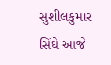સુશીલકુમાર સિંઘે આજે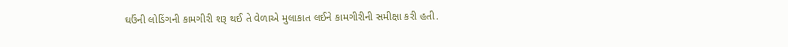ઘઉંની લોડિંગની કામગીરી શરૂ થઈ તે વેળાએ મુલાકાત લઈને કામગીરીની સમીક્ષા કરી હતી.